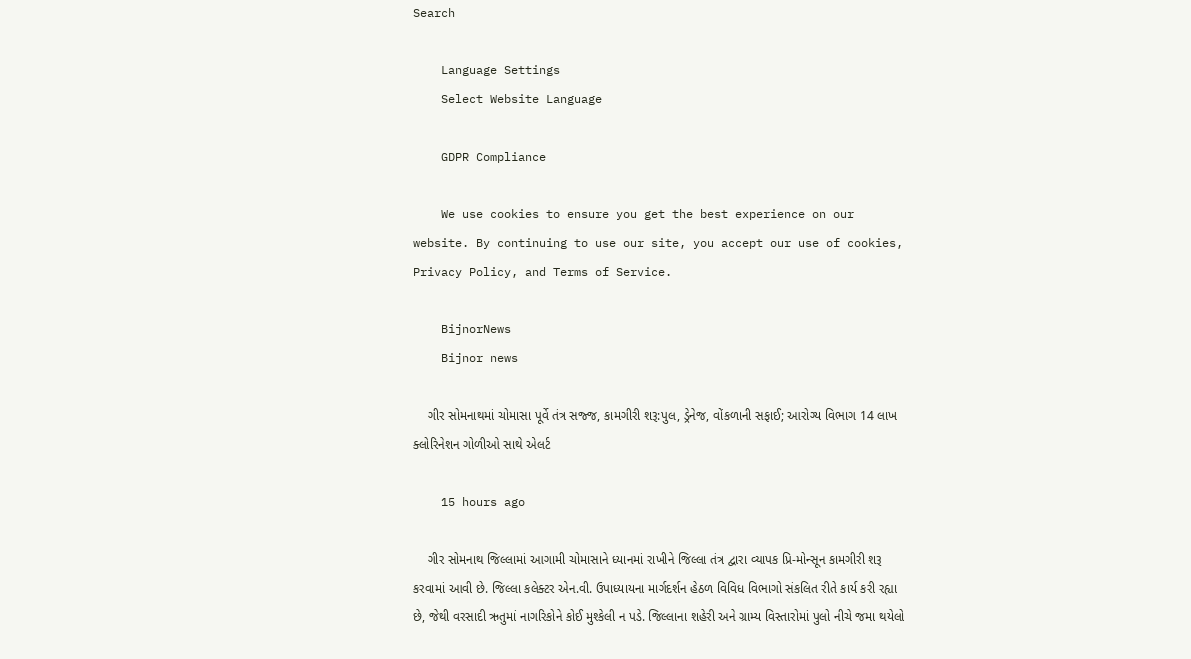Search

    Language Settings
    Select Website Language

    GDPR Compliance

    We use cookies to ensure you get the best experience on our website. By continuing to use our site, you accept our use of cookies, Privacy Policy, and Terms of Service.

    BijnorNews
    Bijnor news

    ગીર સોમનાથમાં ચોમાસા પૂર્વે તંત્ર સજ્જ, કામગીરી શરૂ:પુલ, ડ્રેનેજ, વોંકળાની સફાઈ; આરોગ્ય વિભાગ 14 લાખ ક્લોરિનેશન ગોળીઓ સાથે એલર્ટ

    15 hours ago

    ગીર સોમનાથ જિલ્લામાં આગામી ચોમાસાને ધ્યાનમાં રાખીને જિલ્લા તંત્ર દ્વારા વ્યાપક પ્રિ-મોન્સૂન કામગીરી શરૂ કરવામાં આવી છે. જિલ્લા કલેક્ટર એન.વી. ઉપાધ્યાયના માર્ગદર્શન હેઠળ વિવિધ વિભાગો સંકલિત રીતે કાર્ય કરી રહ્યા છે, જેથી વરસાદી ઋતુમાં નાગરિકોને કોઈ મુશ્કેલી ન પડે. જિલ્લાના શહેરી અને ગ્રામ્ય વિસ્તારોમાં પુલો નીચે જમા થયેલો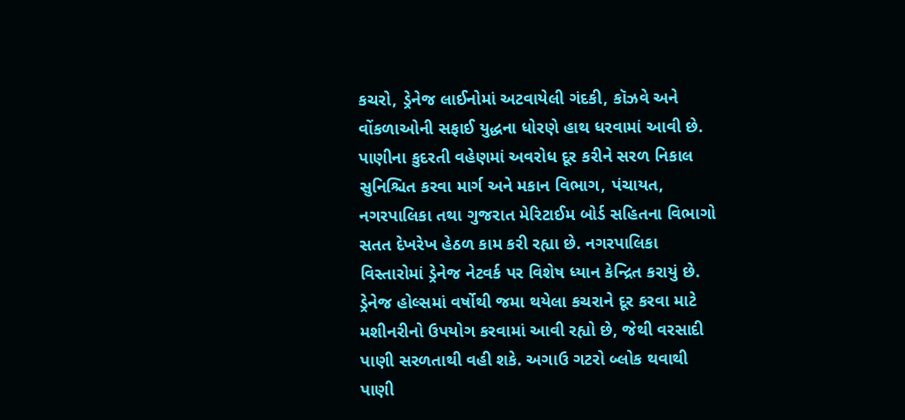કચરો, ડ્રેનેજ લાઈનોમાં અટવાયેલી ગંદકી, કૉઝવે અને વોંકળાઓની સફાઈ યુદ્ધના ધોરણે હાથ ધરવામાં આવી છે. પાણીના કુદરતી વહેણમાં અવરોધ દૂર કરીને સરળ નિકાલ સુનિશ્ચિત કરવા માર્ગ અને મકાન વિભાગ, પંચાયત, નગરપાલિકા તથા ગુજરાત મેરિટાઈમ બોર્ડ સહિતના વિભાગો સતત દેખરેખ હેઠળ કામ કરી રહ્યા છે. નગરપાલિકા વિસ્તારોમાં ડ્રેનેજ નેટવર્ક પર વિશેષ ધ્યાન કેન્દ્રિત કરાયું છે. ડ્રેનેજ હોલ્સમાં વર્ષોથી જમા થયેલા કચરાને દૂર કરવા માટે મશીનરીનો ઉપયોગ કરવામાં આવી રહ્યો છે, જેથી વરસાદી પાણી સરળતાથી વહી શકે. અગાઉ ગટરો બ્લોક થવાથી પાણી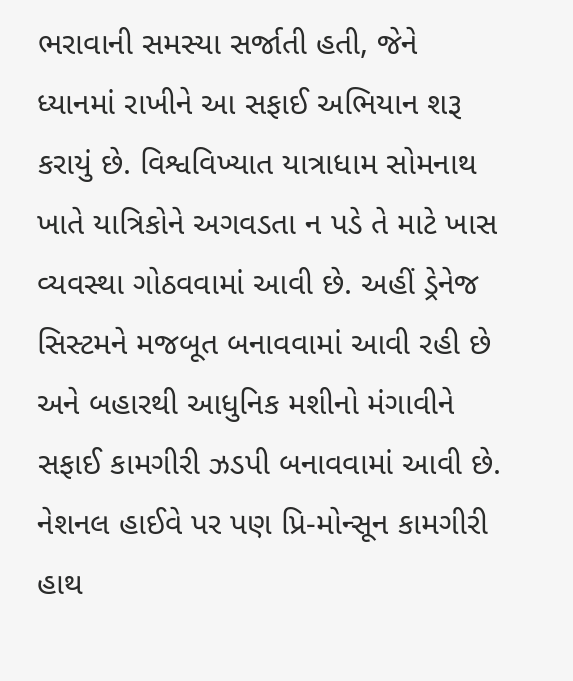ભરાવાની સમસ્યા સર્જાતી હતી, જેને ધ્યાનમાં રાખીને આ સફાઈ અભિયાન શરૂ કરાયું છે. વિશ્વવિખ્યાત યાત્રાધામ સોમનાથ ખાતે યાત્રિકોને અગવડતા ન પડે તે માટે ખાસ વ્યવસ્થા ગોઠવવામાં આવી છે. અહીં ડ્રેનેજ સિસ્ટમને મજબૂત બનાવવામાં આવી રહી છે અને બહારથી આધુનિક મશીનો મંગાવીને સફાઈ કામગીરી ઝડપી બનાવવામાં આવી છે. નેશનલ હાઈવે પર પણ પ્રિ-મોન્સૂન કામગીરી હાથ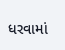ધરવામાં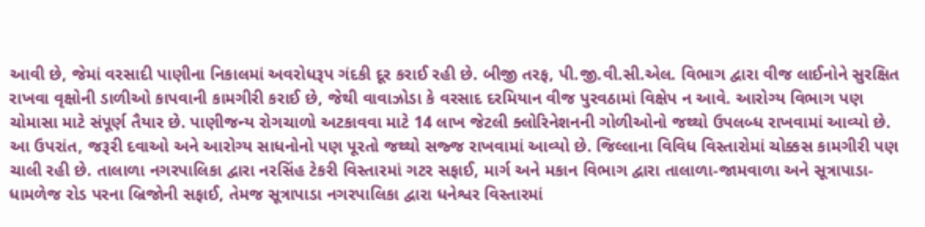આવી છે, જેમાં વરસાદી પાણીના નિકાલમાં અવરોધરૂપ ગંદકી દૂર કરાઈ રહી છે. બીજી તરફ, પી.જી.વી.સી.એલ. વિભાગ દ્વારા વીજ લાઈનોને સુરક્ષિત રાખવા વૃક્ષોની ડાળીઓ કાપવાની કામગીરી કરાઈ છે, જેથી વાવાઝોડા કે વરસાદ દરમિયાન વીજ પુરવઠામાં વિક્ષેપ ન આવે. આરોગ્ય વિભાગ પણ ચોમાસા માટે સંપૂર્ણ તૈયાર છે. પાણીજન્ય રોગચાળો અટકાવવા માટે 14 લાખ જેટલી ક્લોરિનેશનની ગોળીઓનો જથ્થો ઉપલબ્ધ રાખવામાં આવ્યો છે. આ ઉપરાંત, જરૂરી દવાઓ અને આરોગ્ય સાધનોનો પણ પૂરતો જથ્થો સજ્જ રાખવામાં આવ્યો છે. જિલ્લાના વિવિધ વિસ્તારોમાં ચોક્કસ કામગીરી પણ ચાલી રહી છે. તાલાળા નગરપાલિકા દ્વારા નરસિંહ ટેકરી વિસ્તારમાં ગટર સફાઈ, માર્ગ અને મકાન વિભાગ દ્વારા તાલાળા-જામવાળા અને સૂત્રાપાડા-ધામળેજ રોડ પરના બ્રિજોની સફાઈ, તેમજ સૂત્રાપાડા નગરપાલિકા દ્વારા ધનેશ્વર વિસ્તારમાં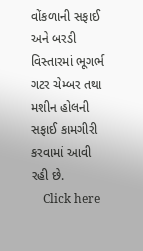વોંકળાની સફાઈ અને બરડી વિસ્તારમાં ભૂગર્ભ ગટર ચેમ્બર તથા મશીન હોલની સફાઈ કામગીરી કરવામાં આવી રહી છે.
    Click here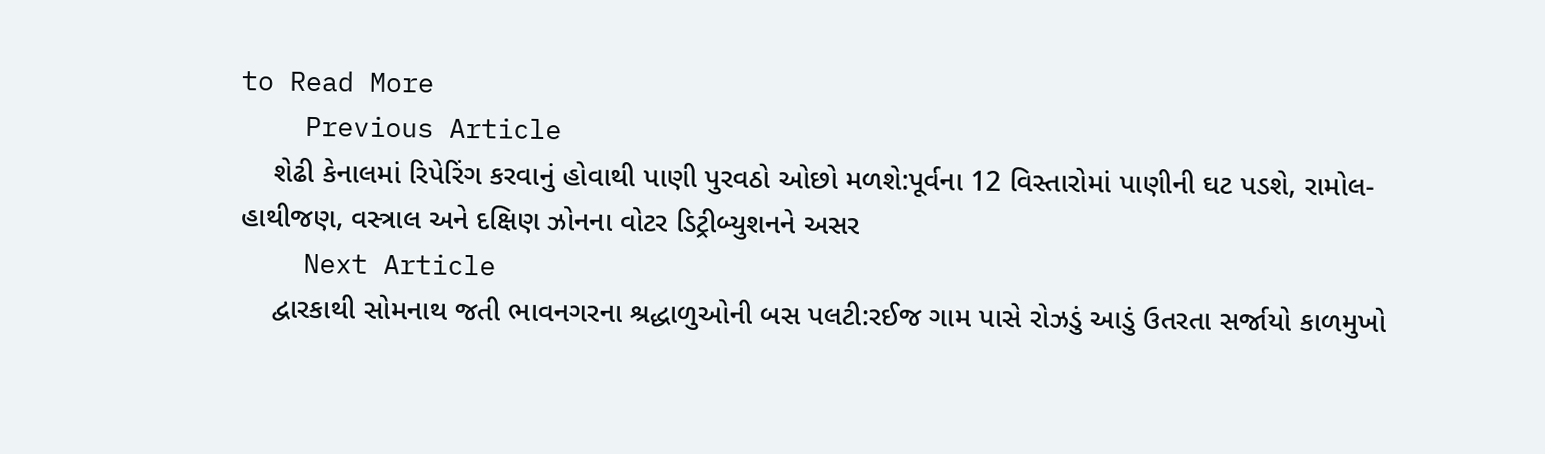to Read More
    Previous Article
    શેઢી કેનાલમાં રિપેરિંગ કરવાનું હોવાથી પાણી પુરવઠો ઓછો મળશે:પૂર્વના 12 વિસ્તારોમાં પાણીની ઘટ પડશે, રામોલ-હાથીજણ, વસ્ત્રાલ અને દક્ષિણ ઝોનના વોટર ડિટ્રીબ્યુશનને અસર
    Next Article
    દ્વારકાથી સોમનાથ જતી ભાવનગરના શ્રદ્ધાળુઓની બસ પલટી:રઈજ ગામ પાસે રોઝડું આડું ઉતરતા સર્જાયો કાળમુખો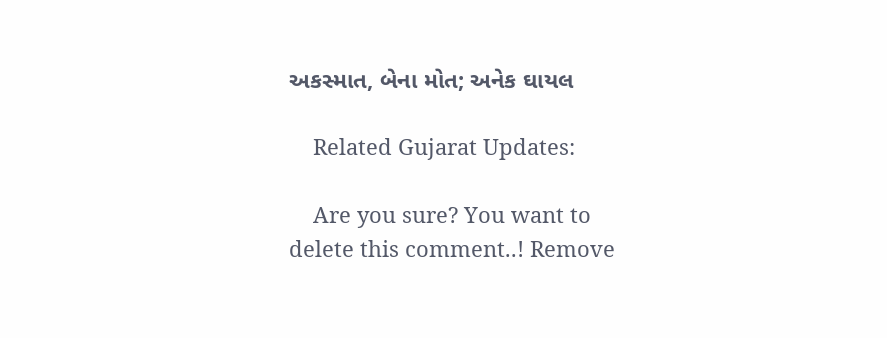અકસ્માત, બેના મોત; અનેક ઘાયલ

    Related Gujarat Updates:

    Are you sure? You want to delete this comment..! Remove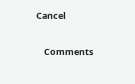Cancel

    Comments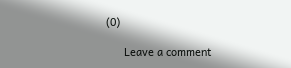(0)

      Leave a comment